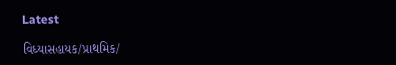Latest

વિધ્યાસહાયક/પ્રાથમિક/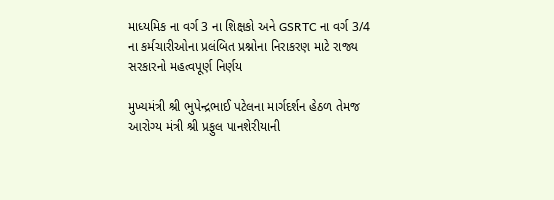માધ્યમિક ના વર્ગ 3 ના શિક્ષકો અને GSRTC ના વર્ગ 3/4 ના કર્મચારીઓના પ્રલંબિત પ્રશ્નોના નિરાકરણ માટે રાજ્ય સરકારનો મહત્વપૂર્ણ નિર્ણય

મુખ્યમંત્રી શ્રી ભુપેન્દ્રભાઈ પટેલના માર્ગદર્શન હેઠળ તેમજ આરોગ્ય મંત્રી શ્રી પ્રફુલ પાનશેરીયાની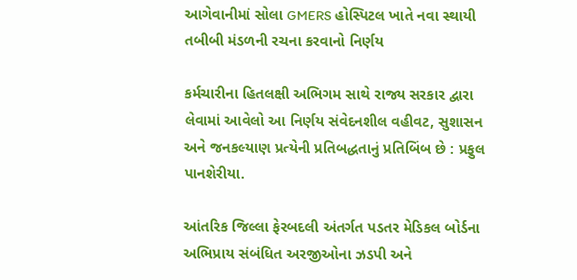આગેવાનીમાં સોલા GMERS હોસ્પિટલ ખાતે નવા સ્થાયી તબીબી મંડળની રચના કરવાનો નિર્ણય

કર્મચારીના હિતલક્ષી અભિગમ સાથે રાજ્ય સરકાર દ્વારા લેવામાં આવેલો આ નિર્ણય સંવેદનશીલ વહીવટ, સુશાસન અને જનકલ્યાણ પ્રત્યેની પ્રતિબદ્ધતાનું પ્રતિબિંબ છે : પ્રફુલ પાનશેરીયા.

આંતરિક જિલ્લા ફેરબદલી અંતર્ગત પડતર મેડિકલ બોર્ડના અભિપ્રાય સંબંધિત અરજીઓના ઝડપી અને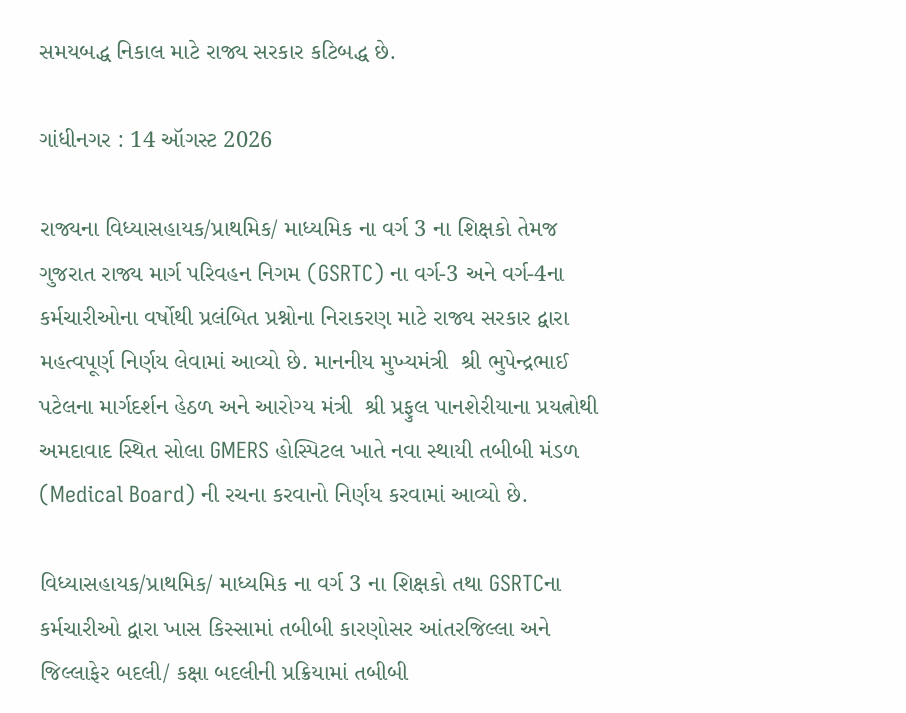સમયબદ્ધ નિકાલ માટે રાજ્ય સરકાર કટિબદ્ધ છે.

ગાંધીનગર : 14 ઑગસ્ટ 2026

રાજ્યના વિધ્યાસહાયક/પ્રાથમિક/ માધ્યમિક ના વર્ગ 3 ના શિક્ષકો તેમજ ગુજરાત રાજ્ય માર્ગ પરિવહન નિગમ (GSRTC) ના વર્ગ-3 અને વર્ગ-4ના કર્મચારીઓના વર્ષોથી પ્રલંબિત પ્રશ્નોના નિરાકરણ માટે રાજ્ય સરકાર દ્વારા મહત્વપૂર્ણ નિર્ણય લેવામાં આવ્યો છે. માનનીય મુખ્યમંત્રી  શ્રી ભુપેન્દ્રભાઈ પટેલના માર્ગદર્શન હેઠળ અને આરોગ્ય મંત્રી  શ્રી પ્રફુલ પાનશેરીયાના પ્રયત્નોથી અમદાવાદ સ્થિત સોલા GMERS હોસ્પિટલ ખાતે નવા સ્થાયી તબીબી મંડળ (Medical Board) ની રચના કરવાનો નિર્ણય કરવામાં આવ્યો છે.

વિધ્યાસહાયક/પ્રાથમિક/ માધ્યમિક ના વર્ગ 3 ના શિક્ષકો તથા GSRTCના કર્મચારીઓ દ્વારા ખાસ કિસ્સામાં તબીબી કારણોસર આંતરજિલ્લા અને જિલ્લાફેર બદલી/ કક્ષા બદલીની પ્રક્રિયામાં તબીબી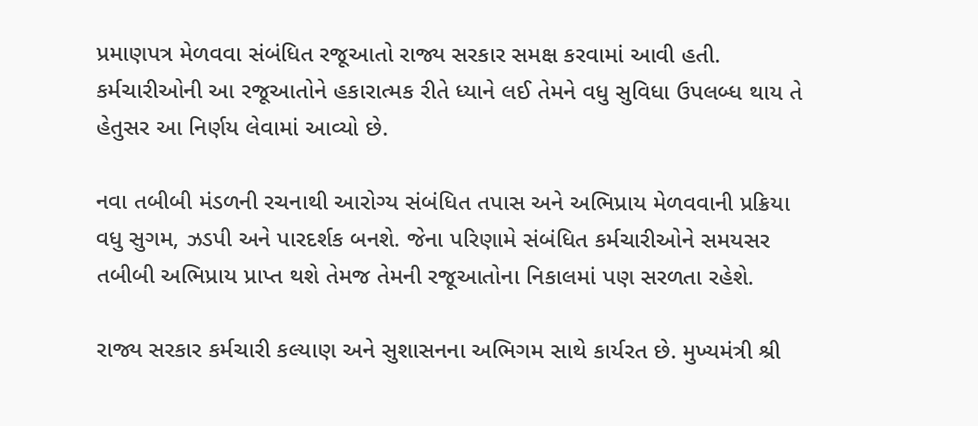પ્રમાણપત્ર મેળવવા સંબંધિત રજૂઆતો રાજ્ય સરકાર સમક્ષ કરવામાં આવી હતી. કર્મચારીઓની આ રજૂઆતોને હકારાત્મક રીતે ધ્યાને લઈ તેમને વધુ સુવિધા ઉપલબ્ધ થાય તે હેતુસર આ નિર્ણય લેવામાં આવ્યો છે.

નવા તબીબી મંડળની રચનાથી આરોગ્ય સંબંધિત તપાસ અને અભિપ્રાય મેળવવાની પ્રક્રિયા વધુ સુગમ, ઝડપી અને પારદર્શક બનશે. જેના પરિણામે સંબંધિત કર્મચારીઓને સમયસર તબીબી અભિપ્રાય પ્રાપ્ત થશે તેમજ તેમની રજૂઆતોના નિકાલમાં પણ સરળતા રહેશે.

રાજ્ય સરકાર કર્મચારી કલ્યાણ અને સુશાસનના અભિગમ સાથે કાર્યરત છે. મુખ્યમંત્રી શ્રી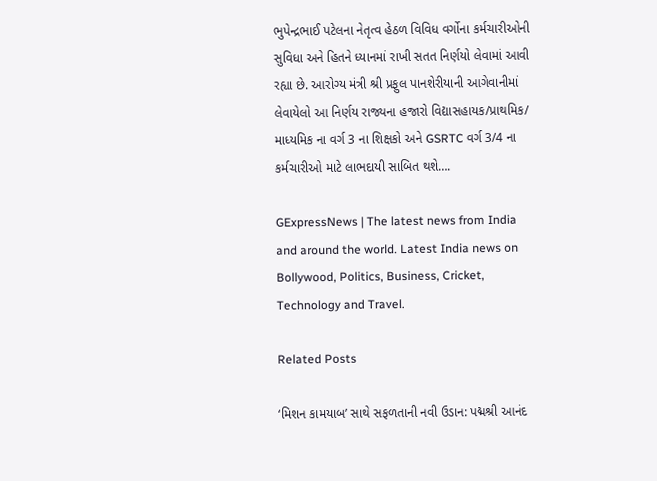ભુપેન્દ્રભાઈ પટેલના નેતૃત્વ હેઠળ વિવિધ વર્ગોના કર્મચારીઓની સુવિધા અને હિતને ધ્યાનમાં રાખી સતત નિર્ણયો લેવામાં આવી રહ્યા છે. આરોગ્ય મંત્રી શ્રી પ્રફુલ પાનશેરીયાની આગેવાનીમાં લેવાયેલો આ નિર્ણય રાજ્યના હજારો વિદ્યાસહાયક/પ્રાથમિક/ માધ્યમિક ના વર્ગ 3 ના શિક્ષકો અને GSRTC વર્ગ 3/4 ના કર્મચારીઓ માટે લાભદાયી સાબિત થશે….

GExpressNews | The latest news from India and around the world. Latest India news on Bollywood, Politics, Business, Cricket, Technology and Travel.

Related Posts

‘મિશન કામયાબ’ સાથે સફળતાની નવી ઉડાન: પદ્મશ્રી આનંદ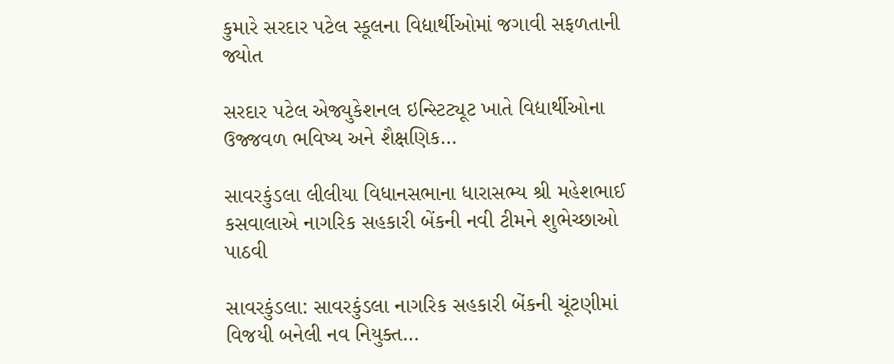કુમારે સરદાર પટેલ સ્કૂલના વિદ્યાર્થીઓમાં જગાવી સફળતાની જ્યોત

સરદાર પટેલ એજ્યુકેશનલ ઇન્સ્ટિટ્યૂટ ખાતે વિદ્યાર્થીઓના ઉજ્જવળ ભવિષ્ય અને શૈક્ષણિક…

સાવરકુંડલા લીલીયા વિધાનસભાના ધારાસભ્ય શ્રી મહેશભાઈ કસવાલાએ નાગરિક સહકારી બેંકની નવી ટીમને શુભેચ્છાઓ પાઠવી

સાવરકુંડલા: સાવરકુંડલા નાગરિક સહકારી બેંકની ચૂંટણીમાં વિજયી બનેલી નવ નિયુક્ત…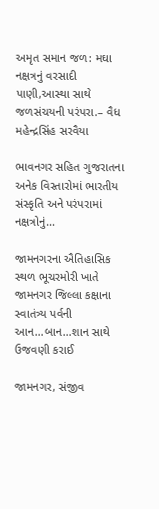અમૃત સમાન જળ: મઘા નક્ષત્રનું વરસાદી પાણી,આસ્થા સાથે જળસંચયની પરંપરા.– વૈધ મહેન્દ્રસિંહ સરવૈયા

ભાવનગર સહિત ગુજરાતના અનેક વિસ્તારોમાં ભારતીય સંસ્કૃતિ અને પરંપરામાં નક્ષત્રોનું…

જામનગરના ઐતિહાસિક સ્થળ ભૂચરમોરી ખાતે જામનગર જિલ્લા કક્ષાના સ્વાતંત્ર્ય પર્વની આન…બાન…શાન સાથે ઉજવણી કરાઈ

જામનગર, સંજીવ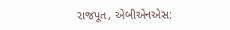રાજપૂત, એબીએનએસ: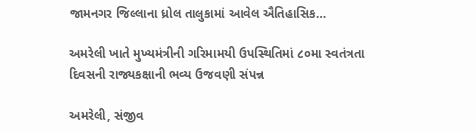જામનગર જિલ્લાના ધ્રોલ તાલુકામાં આવેલ ઐતિહાસિક…

અમરેલી ખાતે મુખ્યમંત્રીની ગરિમામયી ઉપસ્થિતિમાં ૮૦મા સ્વતંત્રતા દિવસની રાજ્યકક્ષાની ભવ્ય ઉજવણી સંપન્ન

અમરેલી, સંજીવ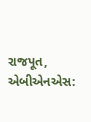રાજપૂત, એબીએનએસ: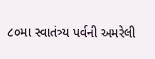૮૦મા સ્વાતંત્ર્ય પર્વની અમરેલી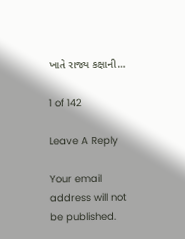ખાતે રાજ્ય કક્ષાની…

1 of 142

Leave A Reply

Your email address will not be published.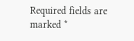Required fields are marked *